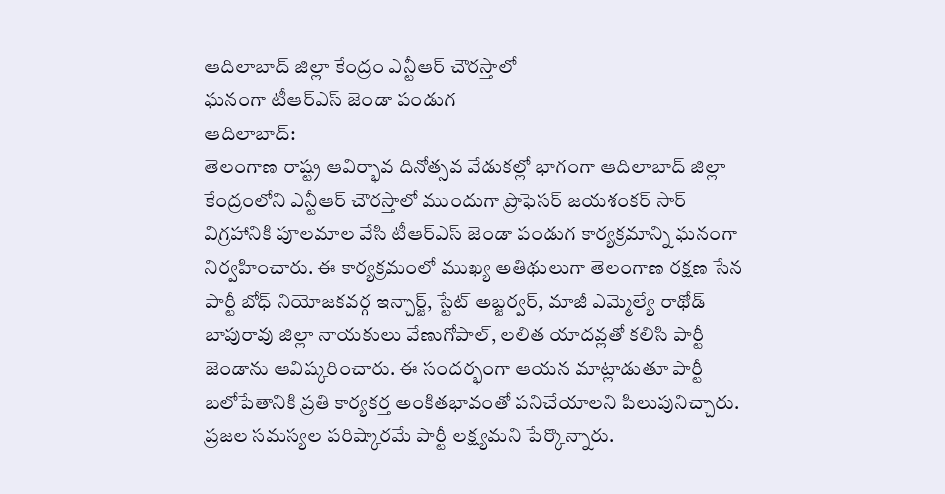ఆదిలాబాద్ జిల్లా కేంద్రం ఎన్టీఆర్ చౌరస్తాలో
ఘనంగా టీఆర్ఎస్ జెండా పండుగ
ఆదిలాబాద్:
తెలంగాణ రాష్ట్ర ఆవిర్భావ దినోత్సవ వేడుకల్లో భాగంగా ఆదిలాబాద్ జిల్లా కేంద్రంలోని ఎన్టీఆర్ చౌరస్తాలో ముందుగా ప్రొఫెసర్ జయశంకర్ సార్ విగ్రహానికి పూలమాల వేసి టీఆర్ఎస్ జెండా పండుగ కార్యక్రమాన్ని ఘనంగా నిర్వహించారు. ఈ కార్యక్రమంలో ముఖ్య అతిథులుగా తెలంగాణ రక్షణ సేన పార్టీ బోధ్ నియోజకవర్గ ఇన్చార్జ్, స్టేట్ అబ్జర్వర్, మాజీ ఎమ్మెల్యే రాథోడ్ బాపురావు జిల్లా నాయకులు వేణుగోపాల్, లలిత యాదవ్లతో కలిసి పార్టీ జెండాను ఆవిష్కరించారు. ఈ సందర్భంగా ఆయన మాట్లాడుతూ పార్టీ బలోపేతానికి ప్రతి కార్యకర్త అంకితభావంతో పనిచేయాలని పిలుపునిచ్చారు. ప్రజల సమస్యల పరిష్కారమే పార్టీ లక్ష్యమని పేర్కొన్నారు.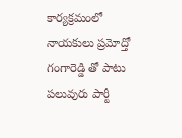కార్యక్రమంలో నాయకులు ప్రమోద్తో గంగారెడ్డి తో పాటు పలువురు పార్టీ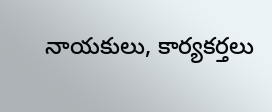నాయకులు, కార్యకర్తలు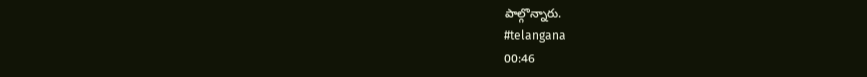పాల్గొన్నారు.
#telangana
00:46